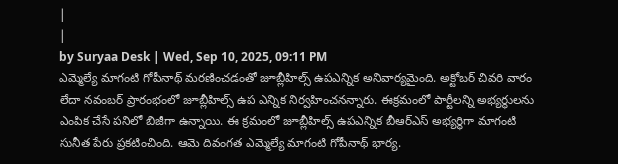|
|
by Suryaa Desk | Wed, Sep 10, 2025, 09:11 PM
ఎమ్మెల్యే మాగంటి గోపీనాథ్ మరణించడంతో జూబ్లీహిల్స్ ఉపఎన్నిక అనివార్యమైంది. అక్టోబర్ చివరి వారం లేదా నవంబర్ ప్రారంభంలో జూబ్లీహిల్స్ ఉప ఎన్నిక నిర్వహించనన్నారు. ఈక్రమంలో పార్టీలన్ని అభ్యర్థులను ఎంపిక చేసే పనిలో బిజీగా ఉన్నాయి. ఈ క్రమంలో జూబ్లీహిల్స్ ఉపఎన్నిక బీఆర్ఎస్ అభ్యర్థిగా మాగంటి సునీత పేరు ప్రకటించింది. ఆమె దివంగత ఎమ్మెల్యే మాగంటి గోపీనాథ్ భార్య.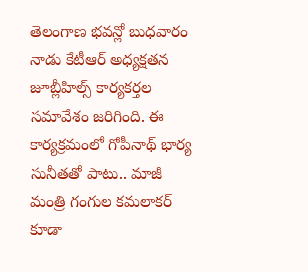తెలంగాణ భవన్లో బుధవారం నాడు కేటీఆర్ అధ్యక్షతన జూబ్లీహిల్స్ కార్యకర్తల సమావేశం జరిగింది. ఈ కార్యక్రమంలో గోపీనాథ్ భార్య సునీతతో పాటు.. మాజీ మంత్రి గంగుల కమలాకర్ కూడా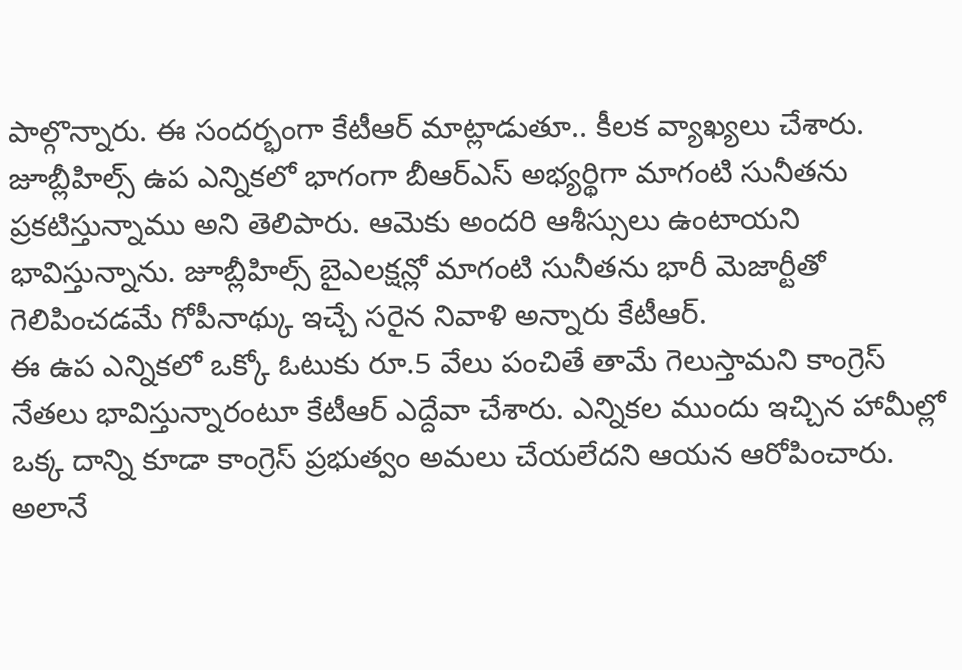పాల్గొన్నారు. ఈ సందర్భంగా కేటీఆర్ మాట్లాడుతూ.. కీలక వ్యాఖ్యలు చేశారు. జూబ్లీహిల్స్ ఉప ఎన్నికలో భాగంగా బీఆర్ఎస్ అభ్యర్థిగా మాగంటి సునీతను ప్రకటిస్తున్నాము అని తెలిపారు. ఆమెకు అందరి ఆశీస్సులు ఉంటాయని భావిస్తున్నాను. జూబ్లీహిల్స్ బైఎలక్షన్లో మాగంటి సునీతను భారీ మెజార్టీతో గెలిపించడమే గోపీనాథ్కు ఇచ్చే సరైన నివాళి అన్నారు కేటీఆర్.
ఈ ఉప ఎన్నికలో ఒక్కో ఓటుకు రూ.5 వేలు పంచితే తామే గెలుస్తామని కాంగ్రెస్ నేతలు భావిస్తున్నారంటూ కేటీఆర్ ఎద్దేవా చేశారు. ఎన్నికల ముందు ఇచ్చిన హామీల్లో ఒక్క దాన్ని కూడా కాంగ్రెస్ ప్రభుత్వం అమలు చేయలేదని ఆయన ఆరోపించారు. అలానే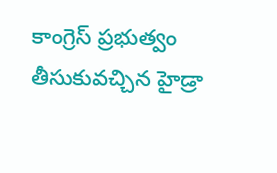కాంగ్రెస్ ప్రభుత్వం తీసుకువచ్చిన హైడ్రా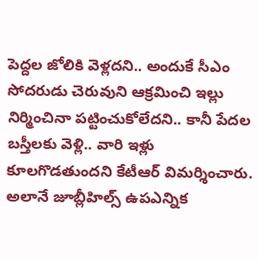పెద్దల జోలికి వెళ్లదని.. అందుకే సీఎం సోదరుడు చెరువుని ఆక్రమించి ఇల్లు నిర్మించినా పట్టించుకోలేదని.. కానీ పేదల బస్తీలకు వెళ్లి.. వారి ఇళ్లు కూలగొడతుందని కేటీఆర్ విమర్శించారు.
అలానే జూబ్లీహిల్స్ ఉపఎన్నిక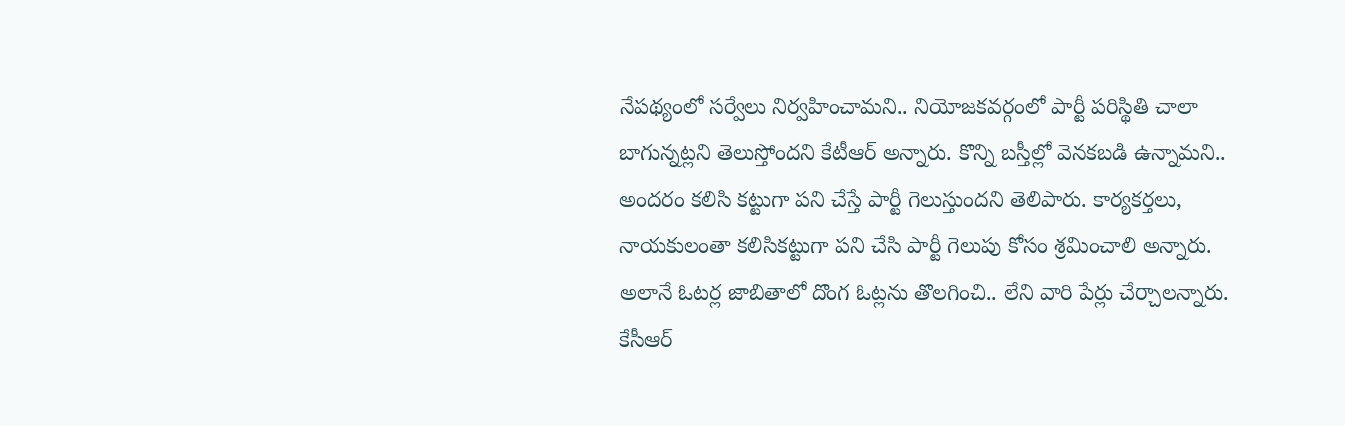నేపథ్యంలో సర్వేలు నిర్వహించామని.. నియోజకవర్గంలో పార్టీ పరిస్థితి చాలా బాగున్నట్లని తెలుస్తోందని కేటీఆర్ అన్నారు. కొన్ని బస్తీల్లో వెనకబడి ఉన్నామని.. అందరం కలిసి కట్టుగా పని చేస్తే పార్టీ గెలుస్తుందని తెలిపారు. కార్యకర్తలు, నాయకులంతా కలిసికట్టుగా పని చేసి పార్టీ గెలుపు కోసం శ్రమించాలి అన్నారు. అలానే ఓటర్ల జాబితాలో దొంగ ఓట్లను తొలగించి.. లేని వారి పేర్లు చేర్చాలన్నారు. కేసీఆర్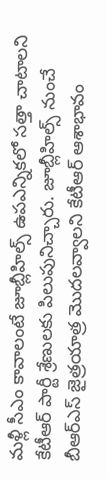మళ్లీ సీఎం కావాలంటే జూబ్లీహిల్స్ ఉపఎన్నికలో సత్తా చాటాలని కేటీఆర్ పార్టీ శ్రేణులకు పిలుపునిచ్చారు. జూబ్లీహిల్స్ నుంచే బీఆర్ఎస్ జైత్రయాత్ర మొదలవ్వాలని కేటీఆర్ ఆశాభావం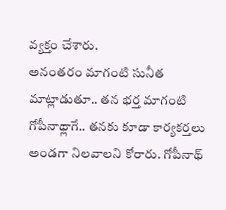వ్యక్తం చేశారు.
అనంతరం మాగంటి సునీత మాట్లాడుతూ.. తన భర్త మాగంటి గోపీనాథ్లాగే.. తనకు కూడా కార్యకర్తలు అండగా నిలవాలని కోరారు. గోపీనాథ్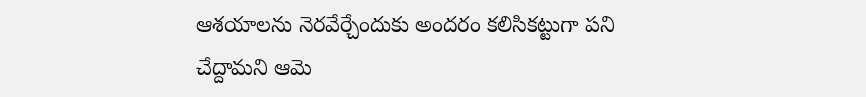ఆశయాలను నెరవేర్చేందుకు అందరం కలిసికట్టుగా పని చేద్దామని ఆమె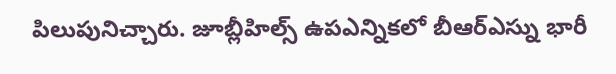పిలుపునిచ్చారు. జూబ్లీహిల్స్ ఉపఎన్నికలో బీఆర్ఎస్ను భారీ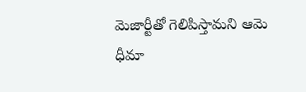మెజార్టీతో గెలిపిస్తామని ఆమె ధీమా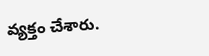వ్యక్తం చేశారు.